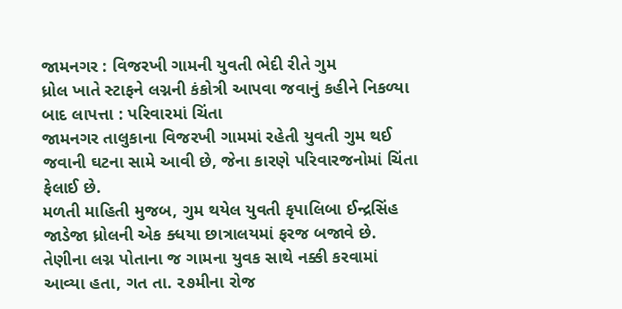જામનગર : વિજરખી ગામની યુવતી ભેદી રીતે ગુમ
ધ્રોલ ખાતે સ્ટાફને લગ્નની કંકોત્રી આપવા જવાનું કહીને નિકળ્યા બાદ લાપત્તા : પરિવારમાં ચિંતા
જામનગર તાલુકાના વિજરખી ગામમાં રહેતી યુવતી ગુમ થઈ જવાની ઘટના સામે આવી છે, જેના કારણે પરિવારજનોમાં ચિંતા ફેલાઈ છે.
મળતી માહિતી મુજબ, ગુમ થયેલ યુવતી કૃપાલિબા ઈન્દ્રસિંહ જાડેજા ધ્રોલની એક ક્ધયા છાત્રાલયમાં ફરજ બજાવે છે. તેણીના લગ્ન પોતાના જ ગામના યુવક સાથે નક્કી કરવામાં આવ્યા હતા, ગત તા. ૨૭મીના રોજ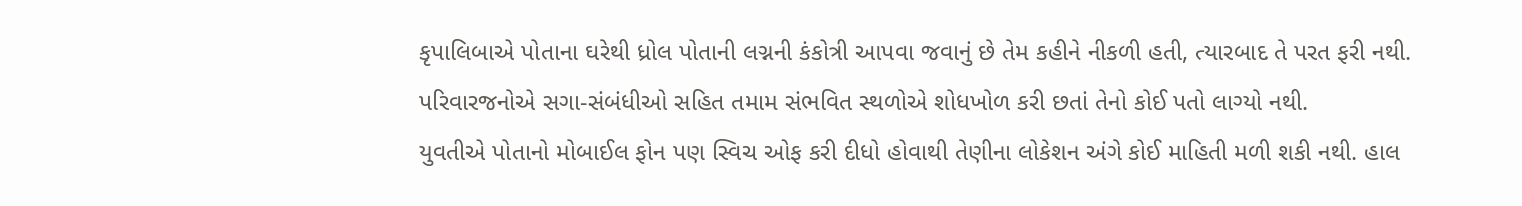કૃપાલિબાએ પોતાના ઘરેથી ધ્રોલ પોતાની લગ્નની કંકોત્રી આપવા જવાનું છે તેમ કહીને નીકળી હતી, ત્યારબાદ તે પરત ફરી નથી. પરિવારજનોએ સગા-સંબંધીઓ સહિત તમામ સંભવિત સ્થળોએ શોધખોળ કરી છતાં તેનો કોઈ પતો લાગ્યો નથી.
યુવતીએ પોતાનો મોબાઈલ ફોન પણ સ્વિચ ઓફ કરી દીધો હોવાથી તેણીના લોકેશન અંગે કોઈ માહિતી મળી શકી નથી. હાલ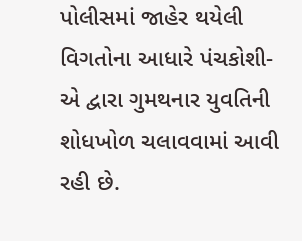પોલીસમાં જાહેર થયેલી વિગતોના આધારે પંચકોશી-એ દ્વારા ગુમથનાર યુવતિની શોધખોળ ચલાવવામાં આવી રહી છે.